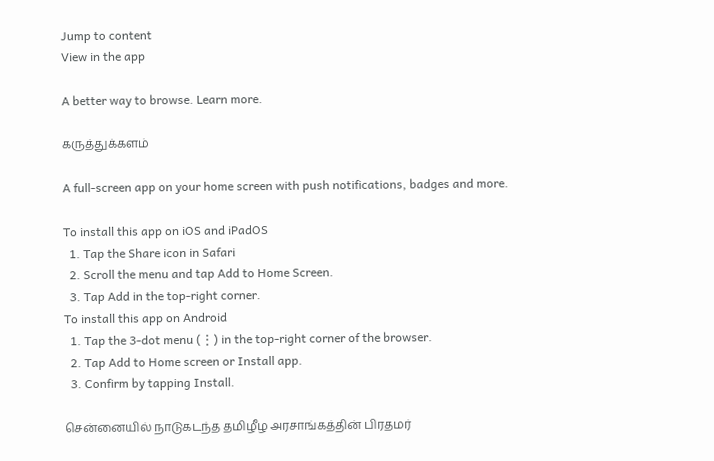Jump to content
View in the app

A better way to browse. Learn more.

கருத்துக்களம்

A full-screen app on your home screen with push notifications, badges and more.

To install this app on iOS and iPadOS
  1. Tap the Share icon in Safari
  2. Scroll the menu and tap Add to Home Screen.
  3. Tap Add in the top-right corner.
To install this app on Android
  1. Tap the 3-dot menu (⋮) in the top-right corner of the browser.
  2. Tap Add to Home screen or Install app.
  3. Confirm by tapping Install.

சென்னையில் நாடுகடந்த தமிழீழ அரசாங்கத்தின் பிரதமர்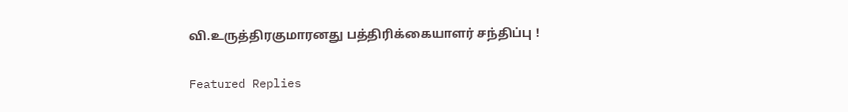வி.உருத்திரகுமாரனது பத்திரிக்கையாளர் சந்திப்பு !

Featured Replies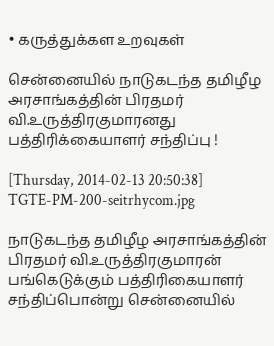• கருத்துக்கள உறவுகள்

சென்னையில் நாடுகடந்த தமிழீழ அரசாங்கத்தின் பிரதமர் வி.உருத்திரகுமாரனது பத்திரிக்கையாளர் சந்திப்பு !

[Thursday, 2014-02-13 20:50:38]
TGTE-PM-200-seitrhycom.jpg

நாடுகடந்த தமிழீழ அரசாங்கத்தின் பிரதமர் வி.உருத்திரகுமாரன் பங்கெடுக்கும் பத்திரிகையாளர் சந்திப்பொன்று சென்னையில்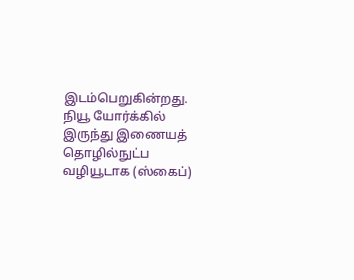இடம்பெறுகின்றது. நியூ யோர்க்கில் இருந்து இணையத் தொழில்நுட்ப வழியூடாக (ஸ்கைப்)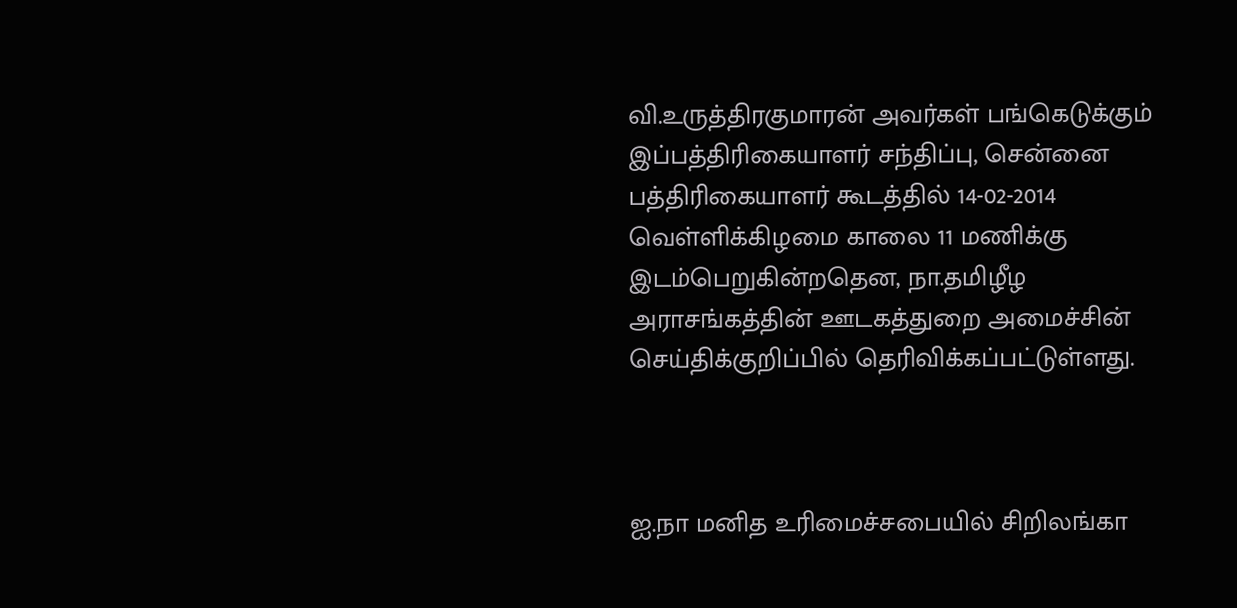வி.உருத்திரகுமாரன் அவர்கள் பங்கெடுக்கும் இப்பத்திரிகையாளர் சந்திப்பு, சென்னை பத்திரிகையாளர் கூடத்தில் 14-02-2014 வெள்ளிக்கிழமை காலை 11 மணிக்கு இடம்பெறுகின்றதென, நா.தமிழீழ அராசங்கத்தின் ஊடகத்துறை அமைச்சின் செய்திக்குறிப்பில் தெரிவிக்கப்பட்டுள்ளது.



ஐ.நா மனித உரிமைச்சபையில் சிறிலங்கா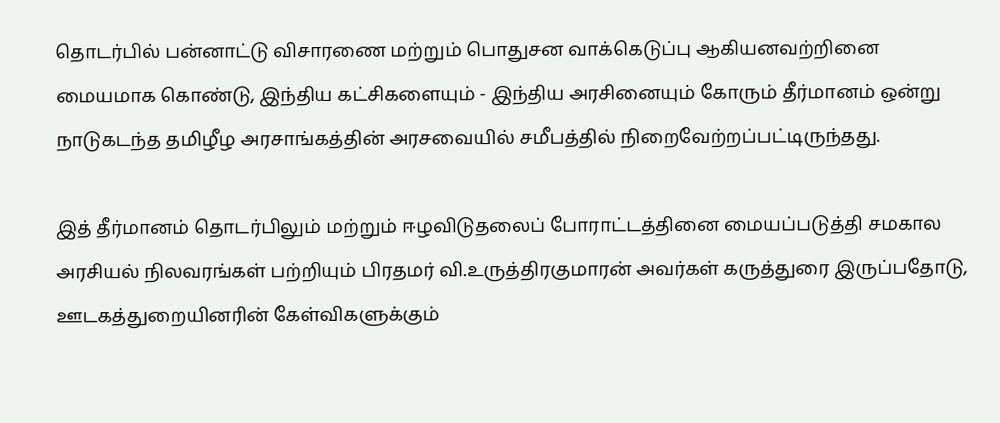தொடர்பில் பன்னாட்டு விசாரணை மற்றும் பொதுசன வாக்கெடுப்பு ஆகியனவற்றினை மையமாக கொண்டு, இந்திய கட்சிகளையும் - இந்திய அரசினையும் கோரும் தீர்மானம் ஒன்று நாடுகடந்த தமிழீழ அரசாங்கத்தின் அரசவையில் சமீபத்தில் நிறைவேற்றப்பட்டிருந்தது.

இத் தீர்மானம் தொடர்பிலும் மற்றும் ஈழவிடுதலைப் போராட்டத்தினை மையப்படுத்தி சமகால அரசியல் நிலவரங்கள் பற்றியும் பிரதமர் வி.உருத்திரகுமாரன் அவர்கள் கருத்துரை இருப்பதோடு, ஊடகத்துறையினரின் கேள்விகளுக்கும்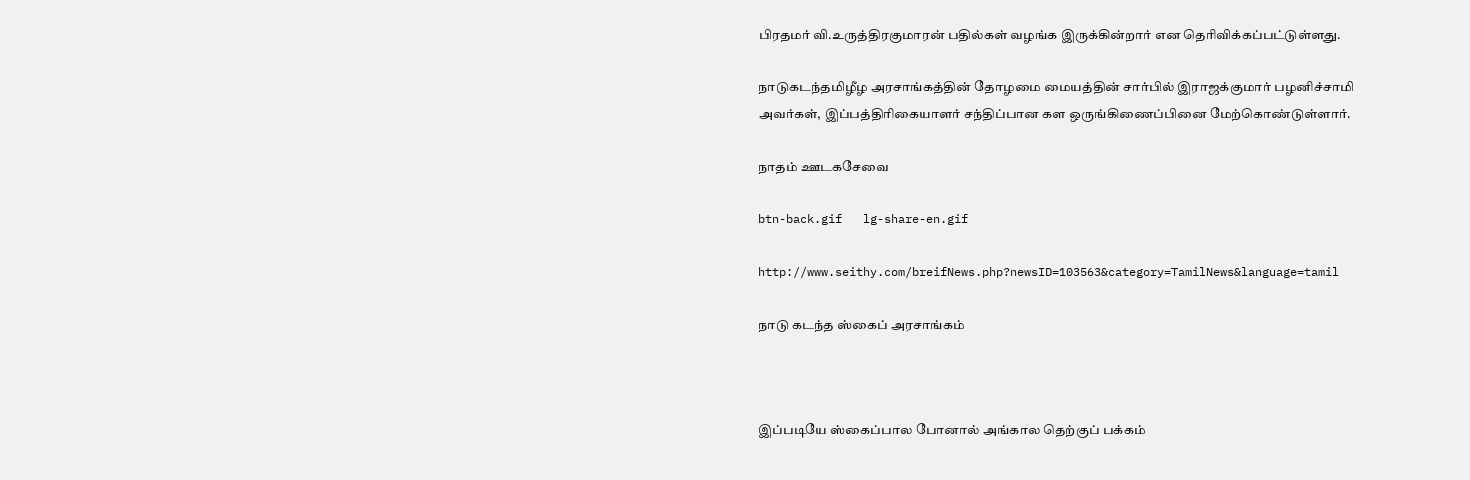பிரதமர் வி.உருத்திரகுமாரன் பதில்கள் வழங்க இருக்கின்றார் என தெரிவிக்கப்பட்டுள்ளது.

நாடுகடந்தமிழீழ அரசாங்கத்தின் தோழமை மையத்தின் சார்பில் இராஜக்குமார் பழனிச்சாமி அவர்கள், இப்பத்திரிகையாளர் சந்திப்பான கள ஒருங்கிணைப்பினை மேற்கொண்டுள்ளார்.

நாதம் ஊடகசேவை

btn-back.gif   lg-share-en.gif

http://www.seithy.com/breifNews.php?newsID=103563&category=TamilNews&language=tamil

நாடு கடந்த ஸ்கைப் அரசாங்கம்



இப்படியே ஸ்கைப்பால போனால் அங்கால தெற்குப் பக்கம்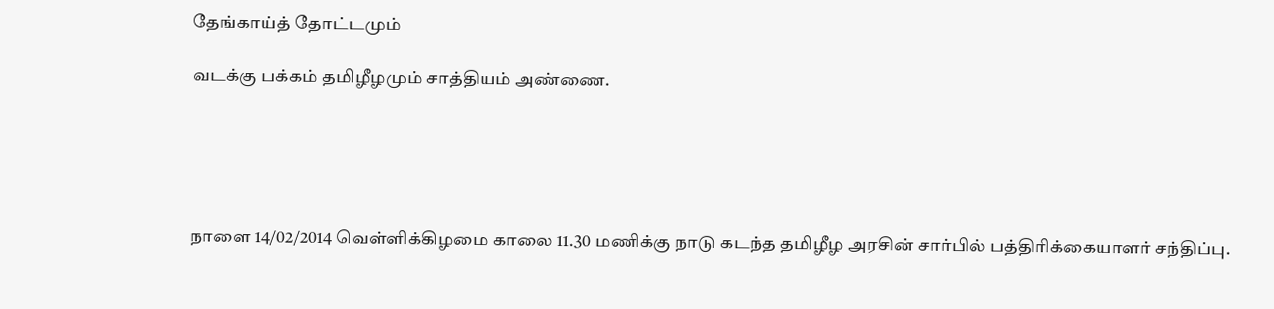தேங்காய்த் தோட்டமும்

வடக்கு பக்கம் தமிழீழமும் சாத்தியம் அண்ணை.





நாளை 14/02/2014 வெள்ளிக்கிழமை காலை 11.30 மணிக்கு நாடு கடந்த தமிழீழ அரசின் சார்பில் பத்திரிக்கையாளர் சந்திப்பு.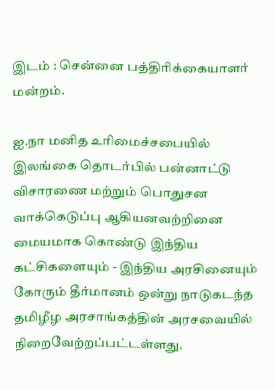இடம் : சென்னை பத்திரிக்கையாளர் மன்றம்.

ஐ.நா மனித உரிமைச்சபையில் இலங்கை தொடர்பில் பன்னாட்டு விசாரணை மற்றும் பொதுசன வாக்கெடுப்பு ஆகியனவற்றினை மையமாக கொண்டு இந்திய கட்சிகளையும் - இந்திய அரசினையும் கோரும் தீர்மானம் ஒன்று நாடுகடந்த தமிழீழ அரசாங்கத்தின் அரசவையில் நிறைவேற்றப்பட்டள்ளது.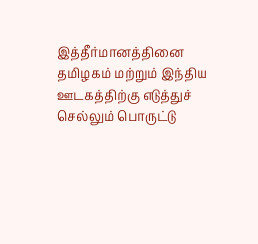இத்தீர்மானத்தினை தமிழகம் மற்றும் இந்திய ஊடகத்திற்கு எடுத்துச் செல்லும் பொருட்டு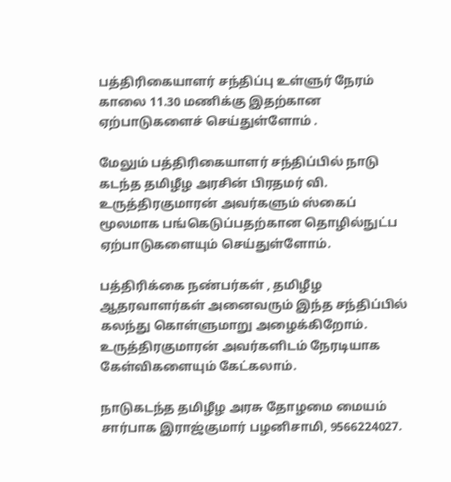பத்திரிகையாளர் சந்திப்பு உள்ளுர் நேரம் காலை 11.30 மணிக்கு இதற்கான ஏற்பாடுகளைச் செய்துள்ளோம் .

மேலும் பத்திரிகையாளர் சந்திப்பில் நாடு கடந்த தமிழீழ அரசின் பிரதமர் வி. உருத்திரகுமாரன் அவர்களும் ஸ்கைப் மூலமாக பங்கெடுப்பதற்கான தொழில்நுட்ப ஏற்பாடுகளையும் செய்துள்ளோம்.

பத்திரிக்கை நண்பர்கள் , தமிழீழ ஆதரவாளர்கள் அனைவரும் இந்த சந்திப்பில் கலந்து கொள்ளுமாறு அழைக்கிறோம். உருத்திரகுமாரன் அவர்களிடம் நேரடியாக கேள்விகளையும் கேட்கலாம்.

நாடுகடந்த தமிழீழ அரசு தோழமை மையம் சார்பாக இராஜ்குமார் பழனிசாமி, 9566224027.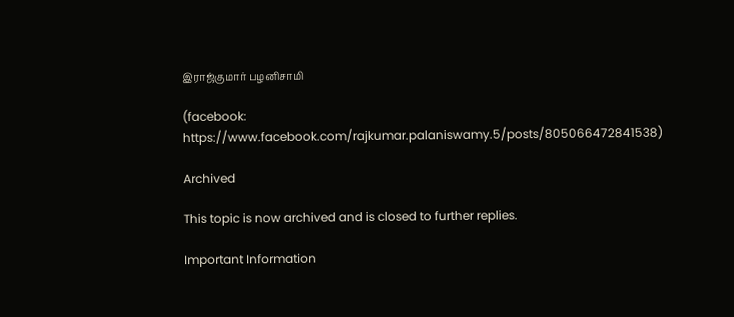இராஜ்குமார் பழனிசாமி

(facebook: https://www.facebook.com/rajkumar.palaniswamy.5/posts/805066472841538)

Archived

This topic is now archived and is closed to further replies.

Important Information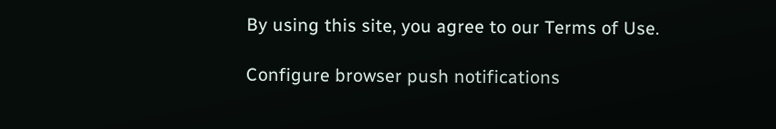By using this site, you agree to our Terms of Use.

Configure browser push notifications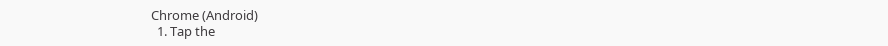Chrome (Android)
  1. Tap the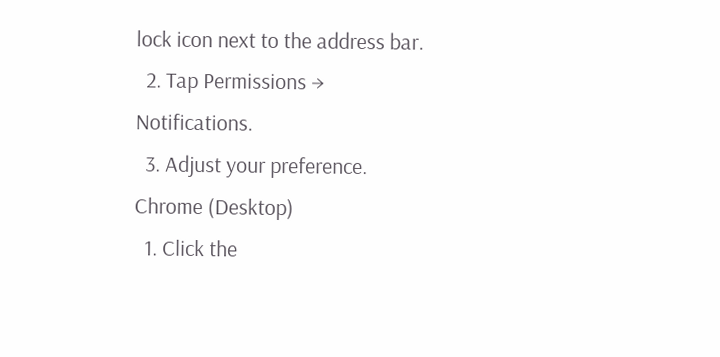lock icon next to the address bar.
  2. Tap Permissions → Notifications.
  3. Adjust your preference.
Chrome (Desktop)
  1. Click the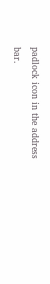padlock icon in the address bar.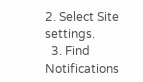2. Select Site settings.
  3. Find Notifications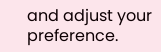and adjust your preference.